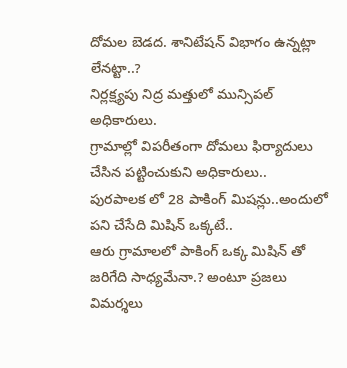దోమల బెడద. శానిటేషన్ విభాగం ఉన్నట్లా లేనట్టా..?
నిర్లక్ష్యపు నిద్ర మత్తులో మున్సిపల్ అధికారులు.
గ్రామాల్లో విపరీతంగా దోమలు ఫిర్యాదులు చేసిన పట్టించుకుని అధికారులు..
పురపాలక లో 28 పాకింగ్ మిషన్లు..అందులో పని చేసేది మిషిన్ ఒక్కటే..
ఆరు గ్రామాలలో పాకింగ్ ఒక్క మిషిన్ తో జరిగేది సాధ్యమేనా.? అంటూ ప్రజలు విమర్శలు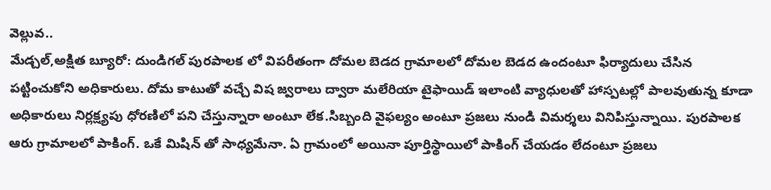వెల్లువ..
మేడ్చల్,అక్షిత బ్యూరో: దుండిగల్ పురపాలక లో విపరీతంగా దోమల బెడద గ్రామాలలో దోమల బెడద ఉందంటూ ఫిర్యాదులు చేసిన పట్టించుకోని అధికారులు. దోమ కాటుతో వచ్చే విష జ్వరాలు ద్వారా మలేరియా టైఫాయిడ్ ఇలాంటి వ్యాధులతో హాస్పటల్లో పాలవుతున్న కూడా అధికారులు నిర్లక్ష్యపు ధోరణిలో పని చేస్తున్నారా అంటూ లేక.సిబ్బంది వైఫల్యం అంటూ ప్రజలు నుండి విమర్శలు వినిపిస్తున్నాయి. పురపాలక ఆరు గ్రామాలలో పాకింగ్. ఒకే మిషిన్ తో సాధ్యమేనా. ఏ గ్రామంలో అయినా పూర్తిస్థాయిలో పాకింగ్ చేయడం లేదంటూ ప్రజలు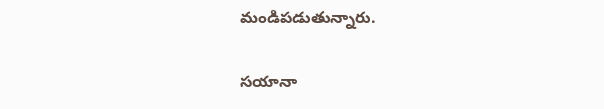మండిపడుతున్నారు.

సయానా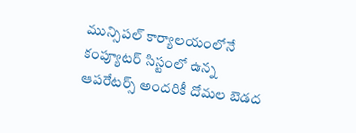మున్సిపల్ కార్యాలయంలోనే కంప్యూటర్ సిస్టంలో ఉన్న ఆపరేటర్స్ అందరికీ దోమల బెడద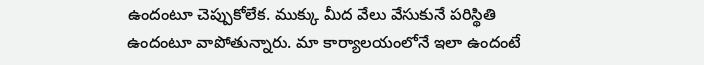ఉందంటూ చెప్పుకోలేక. ముక్కు మీద వేలు వేసుకునే పరిస్థితి ఉందంటూ వాపోతున్నారు. మా కార్యాలయంలోనే ఇలా ఉందంటే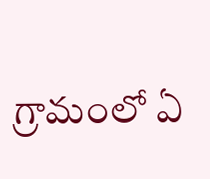గ్రామంలో ఏ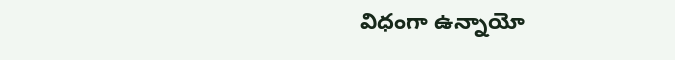విధంగా ఉన్నాయో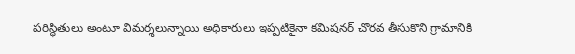పరిస్థితులు అంటూ విమర్శలున్నాయి అధికారులు ఇప్పటికైనా కమిషనర్ చొరవ తీసుకొని గ్రామానికి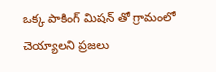ఒక్క పాకింగ్ మిషన్ తో గ్రామంలో చెయ్యాలని ప్రజలు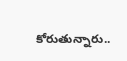కోరుతున్నారు..